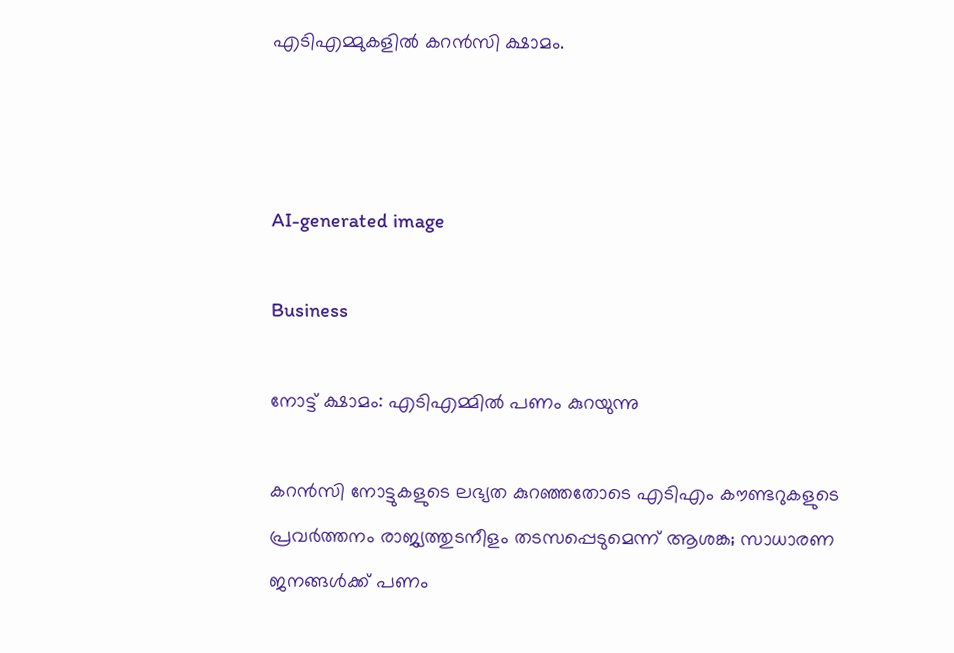എടിഎമ്മുകളിൽ കറൻസി ക്ഷാമം.



AI-generated image

Business

നോട്ട് ക്ഷാമം: എടിഎമ്മിൽ പണം കുറയുന്നു

കറൻസി നോട്ടുകളുടെ ലഭ്യത കുറഞ്ഞതോടെ എടിഎം കൗണ്ടറുകളുടെ പ്രവർത്തനം രാജ്യത്തുടനീളം തടസപ്പെടുമെന്ന് ആശങ്ക; സാധാരണ ജനങ്ങൾക്ക് പണം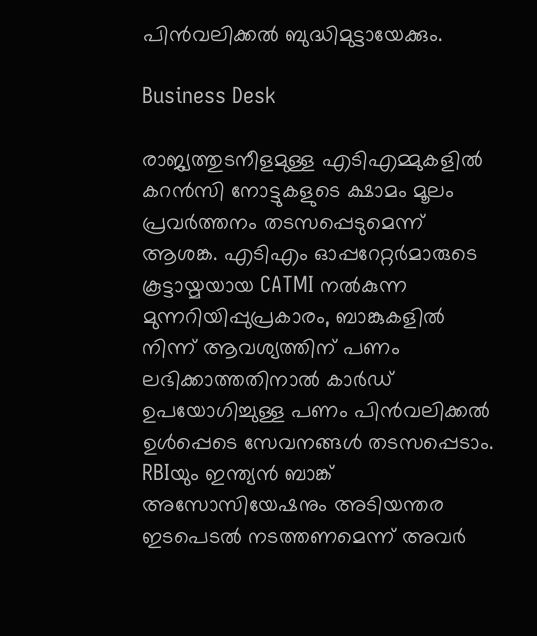പിൻവലിക്കൽ ബുദ്ധിമുട്ടായേക്കും.

Business Desk

രാജ്യത്തുടനീളമുള്ള എടിഎമ്മുകളിൽ കറൻസി നോട്ടുകളുടെ ക്ഷാമം മൂലം പ്രവർത്തനം തടസപ്പെടുമെന്ന് ആശങ്ക. എടിഎം ഓപ്പറേറ്റർമാരുടെ കൂട്ടായ്മയായ CATMI നൽകുന്ന മുന്നറിയിപ്പുപ്രകാരം, ബാങ്കുകളിൽ നിന്ന് ആവശ്യത്തിന് പണം ലഭിക്കാത്തതിനാൽ കാർഡ് ഉപയോഗിച്ചുള്ള പണം പിൻവലിക്കൽ ഉൾപ്പെടെ സേവനങ്ങൾ തടസപ്പെടാം. RBIയും ഇന്ത്യൻ ബാങ്ക് അസോസിയേഷനും അടിയന്തര ഇടപെടൽ നടത്തണമെന്ന് അവർ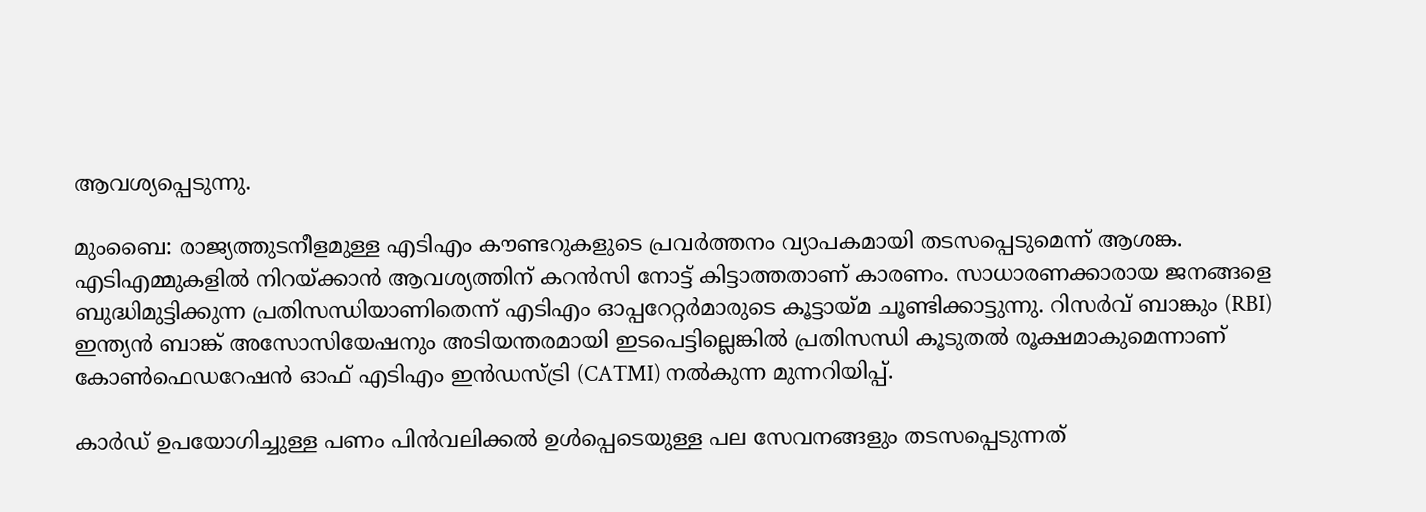ആവശ്യപ്പെടുന്നു.

മുംബൈ: രാജ്യത്തുടനീളമുള്ള എടിഎം കൗണ്ടറുകളുടെ പ്രവർത്തനം വ്യാപകമായി തടസപ്പെടുമെന്ന് ആശങ്ക. എടിഎമ്മുകളിൽ നിറയ്ക്കാൻ ആവശ്യത്തിന് കറൻസി നോട്ട് കിട്ടാത്തതാണ് കാരണം. സാധാരണക്കാരായ ജനങ്ങളെ ബുദ്ധിമുട്ടിക്കുന്ന പ്രതിസന്ധിയാണിതെന്ന് എടിഎം ഓപ്പറേറ്റർമാരുടെ കൂട്ടായ്മ ചൂണ്ടിക്കാട്ടുന്നു. റിസർവ് ബാങ്കും (RBI) ഇന്ത്യൻ ബാങ്ക് അസോസിയേഷനും അടിയന്തരമായി ഇടപെട്ടില്ലെങ്കിൽ പ്രതിസന്ധി കൂടുതൽ രൂക്ഷമാകുമെന്നാണ് കോൺഫെഡറേഷൻ ഓഫ് എടിഎം ഇൻഡസ്ട്രി (CATMI) നൽകുന്ന മുന്നറിയിപ്പ്.

കാർഡ് ഉപയോഗിച്ചുള്ള പണം പിൻവലിക്കൽ ഉൾപ്പെടെയുള്ള പല സേവനങ്ങളും തടസപ്പെടുന്നത്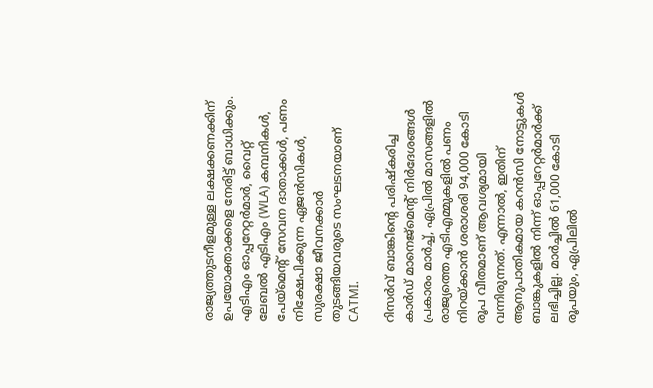രാജ്യത്തുടനീളമുള്ള ലക്ഷക്കണക്കിന് ഉപയോക്താക്കളെ നേരിട്ട് ബാധിക്കും. എടിഎം ഓപ്പറേറ്റർമാർ, വൈറ്റ് ലേബൽ എടിഎം (WLA) കമ്പനികൾ, പേയ്മെന്‍റ് സേവന ദാതാക്കൾ, പണം നിക്ഷേപിക്കുന്ന ഏജൻസികൾ, സുരക്ഷാ ജീവനക്കാർ തുടങ്ങിയവരുടെ സംഘടനയാണ് CATMI.

റിസർവ് ബാങ്കിന്‍റെ പരിഷ്കരിച്ച കാർഡ് മാനെജ്മെന്‍റ് നിർദേശങ്ങൾ പ്രകാരം മാർച്ച്, ഏപ്രിൽ മാസങ്ങളിൽ രാജ്യത്തെ എടിഎമ്മുകളിൽ പണം നിറയ്ക്കാൻ ശരാശരി 94,000 കോടി രൂപ വീതമാണ് ആവശ്യമായി വന്നിരുന്നത്. എന്നാൽ, ഇതിന് ആനുപാതികമായ കറൻസി നോട്ടുകൾ ബാങ്കുകളിൽ നിന്ന് ഓപ്പറേറ്റർമാർക്ക് ലഭിച്ചില്ല. മാർച്ചിൽ 61,000 കോടി രൂപയും, ഏപ്രിലിൽ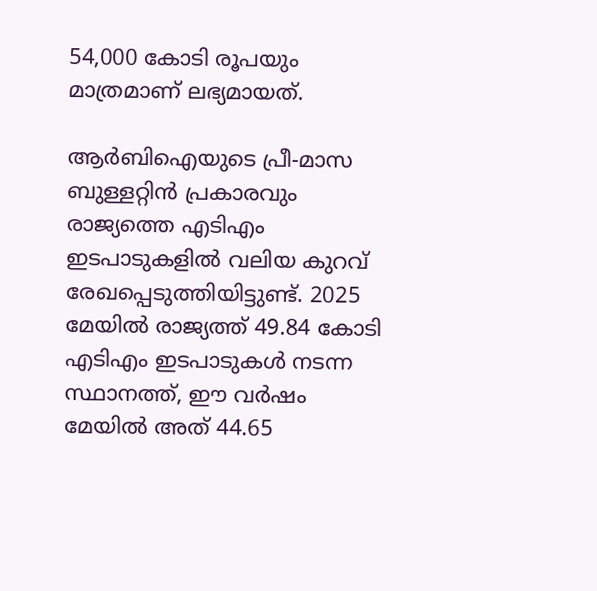54,000 കോടി രൂപയും മാത്രമാണ് ലഭ്യമായത്.

ആർബിഐയുടെ പ്രീ-മാസ ബുള്ളറ്റിൻ പ്രകാരവും രാജ്യത്തെ എടിഎം ഇടപാടുകളിൽ വലിയ കുറവ് രേഖപ്പെടുത്തിയിട്ടുണ്ട്. 2025 മേയിൽ രാജ്യത്ത് 49.84 കോടി എടിഎം ഇടപാടുകൾ നടന്ന സ്ഥാനത്ത്, ഈ വർഷം മേയിൽ അത് 44.65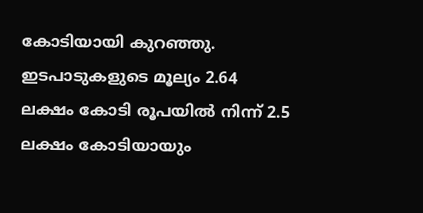കോടിയായി കുറഞ്ഞു. ഇടപാടുകളുടെ മൂല്യം 2.64 ലക്ഷം കോടി രൂപയിൽ നിന്ന് 2.5 ലക്ഷം കോടിയായും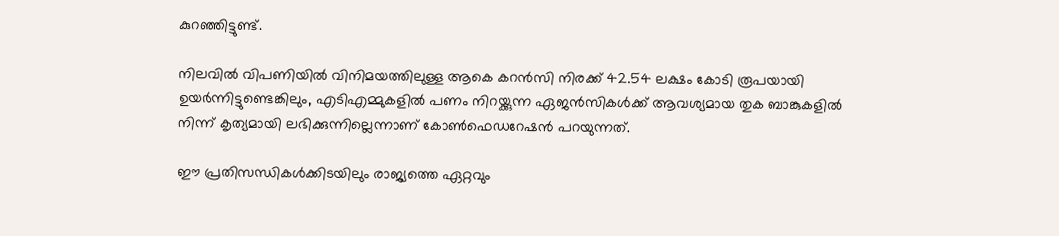കുറഞ്ഞിട്ടുണ്ട്.

നിലവിൽ വിപണിയിൽ വിനിമയത്തിലുള്ള ആകെ കറൻസി നിരക്ക് 42.54 ലക്ഷം കോടി രൂപയായി ഉയർന്നിട്ടുണ്ടെങ്കിലും, എടിഎമ്മുകളിൽ പണം നിറയ്ക്കുന്ന ഏജൻസികൾക്ക് ആവശ്യമായ തുക ബാങ്കുകളിൽ നിന്ന് കൃത്യമായി ലഭിക്കുന്നില്ലെന്നാണ് കോൺഫെഡറേഷൻ പറയുന്നത്.

ഈ പ്രതിസന്ധികൾക്കിടയിലും രാജ്യത്തെ ഏറ്റവും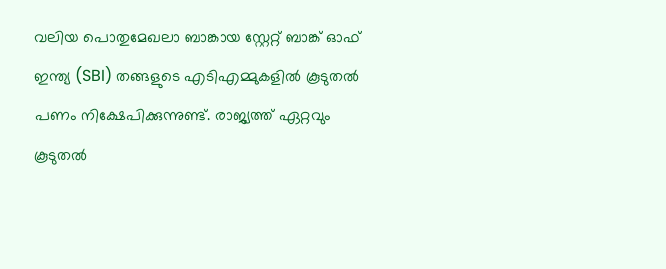വലിയ പൊതുമേഖലാ ബാങ്കായ സ്റ്റേറ്റ് ബാങ്ക് ഓഫ് ഇന്ത്യ (SBI) തങ്ങളുടെ എടിഎമ്മുകളിൽ കൂടുതൽ പണം നിക്ഷേപിക്കുന്നുണ്ട്. രാജ്യത്ത് ഏറ്റവും കൂടുതൽ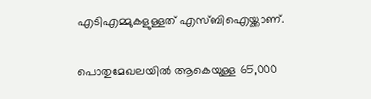എടിഎമ്മുകളുള്ളത് എസ്ബിഐയ്ക്കാണ്.

പൊതുമേഖലയിൽ ആകെയുള്ള 65,000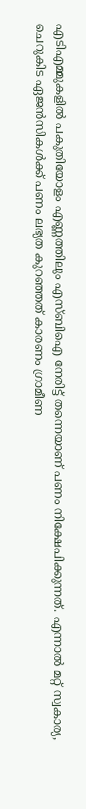എടിഎമ്മുകളിൽ പകുതിയോളം എണ്ണത്തിലും എസ്ബിഐ നേരിട്ട് തന്നെയാണ് പണം നിക്ഷേപിക്കുന്നത്. എന്നാൽ മറ്റ് സ്വകാര്യ, ചെറുകിട ഏജൻസികൾക്ക് പണം ലഭ്യത കുറഞ്ഞത് കാരണം ഗ്രാമീണ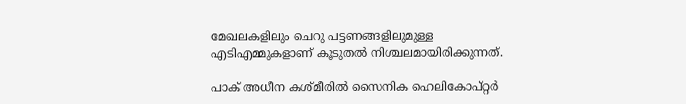മേഖലകളിലും ചെറു പട്ടണങ്ങളിലുമുള്ള എടിഎമ്മുകളാണ് കൂടുതൽ നിശ്ചലമായിരിക്കുന്നത്.

പാക് അധീന കശ്മീരിൽ സൈനിക ഹെലികോപ്റ്റർ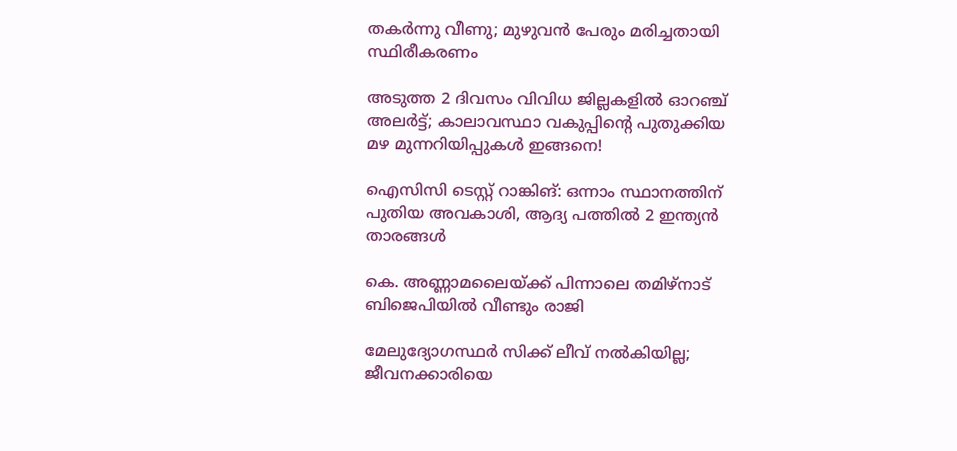തകർന്നു വീണു; മുഴുവൻ പേരും മരിച്ചതായി സ്ഥിരീകരണം

അടുത്ത 2 ദിവസം വിവിധ ജില്ലകളിൽ ഓറഞ്ച് അലർട്ട്; കാലാവസ്ഥാ വകുപ്പിന്‍റെ പുതുക്കിയ മഴ മുന്നറിയിപ്പുകൾ ഇങ്ങനെ!

ഐസിസി ടെസ്റ്റ് റാങ്കിങ്: ഒന്നാം സ്ഥാനത്തിന് പുതിയ അവകാശി, ആദ‍്യ പത്തിൽ 2 ഇന്ത‍്യൻ താരങ്ങൾ

കെ. അണ്ണാമലൈയ്ക്ക് പിന്നാലെ തമിഴ്നാട് ബിജെപിയിൽ വീണ്ടും രാജി

മേലുദ്യോഗസ്ഥർ സിക്ക് ലീവ് നൽകിയില്ല; ജീവനക്കാരിയെ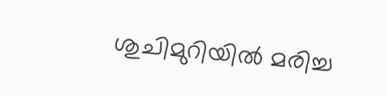ശുചിമുറിയിൽ മരിച്ച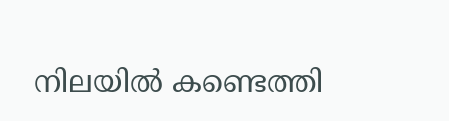നിലയിൽ കണ്ടെത്തി